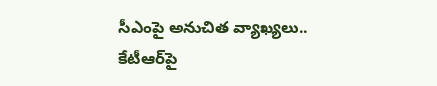సీఎంపై అనుచిత వ్యాఖ్యలు.. కేటీఆర్‌పై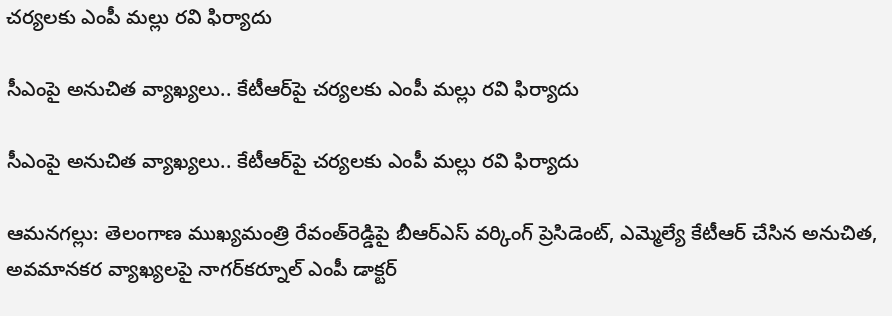చర్యలకు ఎంపీ మల్లు రవి ఫిర్యాదు

సీఎంపై అనుచిత వ్యాఖ్యలు.. కేటీఆర్‌పై చర్యలకు ఎంపీ మల్లు రవి ఫిర్యాదు

సీఎంపై అనుచిత వ్యాఖ్యలు.. కేటీఆర్‌పై చర్యలకు ఎంపీ మల్లు రవి ఫిర్యాదు

ఆమనగల్లు: తెలంగాణ ముఖ్యమంత్రి రేవంత్‌రెడ్డిపై బీఆర్‌ఎస్‌ వర్కింగ్‌ ప్రెసిడెంట్‌, ఎమ్మెల్యే కేటీఆర్‌ చేసిన అనుచిత, అవమానకర వ్యాఖ్యలపై నాగర్‌కర్నూల్‌ ఎంపీ డాక్టర్‌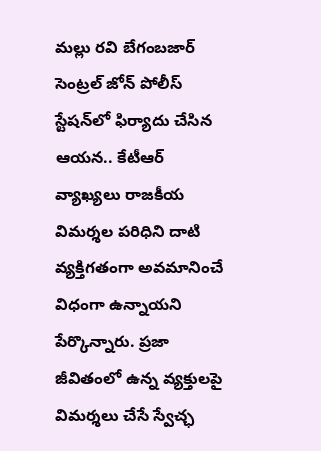మల్లు రవి బేగంబజార్‌ సెంట్రల్‌ జోన్‌ పోలీస్‌ స్టేషన్‌లో ఫిర్యాదు చేసిన ఆయన.. కేటీఆర్‌ వ్యాఖ్యలు రాజకీయ విమర్శల పరిధిని దాటి వ్యక్తిగతంగా అవమానించే విధంగా ఉన్నాయని పేర్కొన్నారు. ప్రజా జీవితంలో ఉన్న వ్యక్తులపై విమర్శలు చేసే స్వేచ్ఛ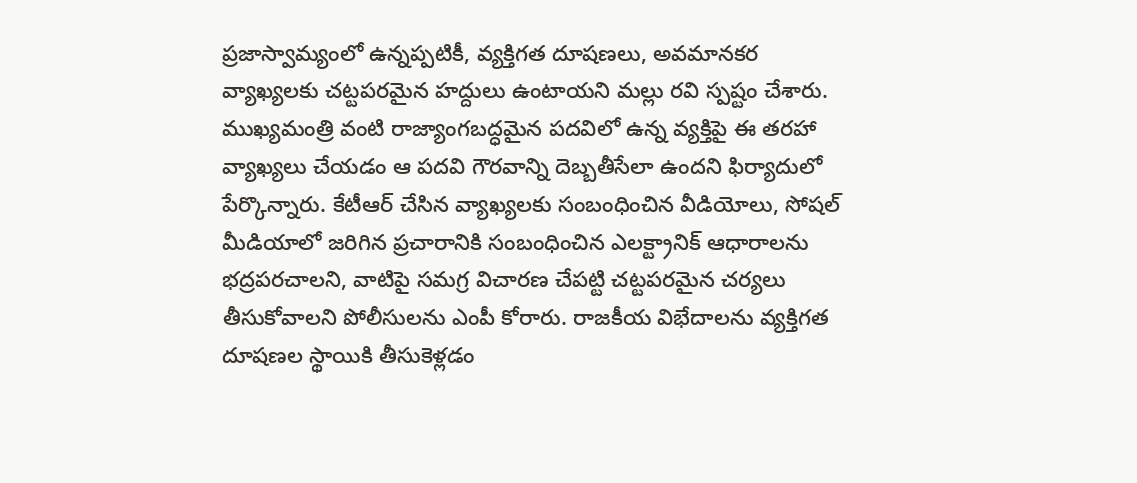ప్రజాస్వామ్యంలో ఉన్నప్పటికీ, వ్యక్తిగత దూషణలు, అవమానకర వ్యాఖ్యలకు చట్టపరమైన హద్దులు ఉంటాయని మల్లు రవి స్పష్టం చేశారు. ముఖ్యమంత్రి వంటి రాజ్యాంగబద్ధమైన పదవిలో ఉన్న వ్యక్తిపై ఈ తరహా వ్యాఖ్యలు చేయడం ఆ పదవి గౌరవాన్ని దెబ్బతీసేలా ఉందని ఫిర్యాదులో పేర్కొన్నారు. కేటీఆర్‌ చేసిన వ్యాఖ్యలకు సంబంధించిన వీడియోలు, సోషల్‌ మీడియాలో జరిగిన ప్రచారానికి సంబంధించిన ఎలక్ట్రానిక్‌ ఆధారాలను భద్రపరచాలని, వాటిపై సమగ్ర విచారణ చేపట్టి చట్టపరమైన చర్యలు తీసుకోవాలని పోలీసులను ఎంపీ కోరారు. రాజకీయ విభేదాలను వ్యక్తిగత దూషణల స్థాయికి తీసుకెళ్లడం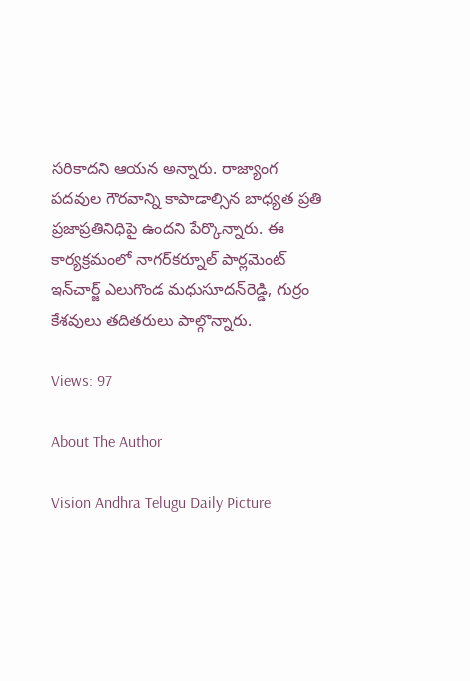సరికాదని ఆయన అన్నారు. రాజ్యాంగ పదవుల గౌరవాన్ని కాపాడాల్సిన బాధ్యత ప్రతి ప్రజాప్రతినిధిపై ఉందని పేర్కొన్నారు. ఈ కార్యక్రమంలో నాగర్‌కర్నూల్‌ పార్లమెంట్‌ ఇన్‌చార్జ్‌ ఎలుగొండ మధుసూదన్‌రెడ్డి, గుర్రం కేశవులు తదితరులు పాల్గొన్నారు.

Views: 97

About The Author

Vision Andhra Telugu Daily Picture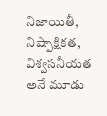నిజాయితీ, నిష్పాక్షికత, విశ్వసనీయత అనే మూడు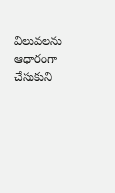విలువలను ఆధారంగా చేసుకుని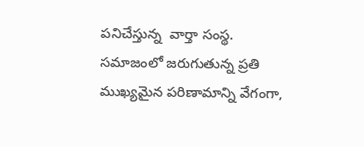పనిచేస్తున్న  వార్తా సంస్థ. సమాజంలో జరుగుతున్న ప్రతి ముఖ్యమైన పరిణామాన్ని వేగంగా,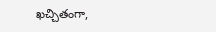ఖచ్చితంగా,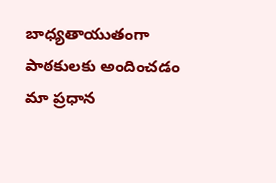బాధ్యతాయుతంగా పాఠకులకు అందించడం మా ప్రధాన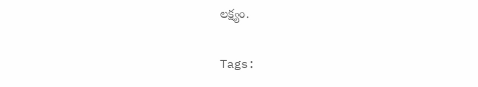లక్ష్యం.

Tags: